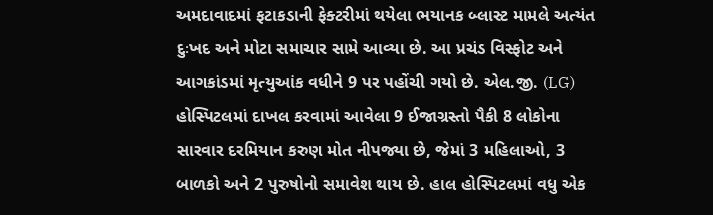અમદાવાદમાં ફટાકડાની ફેક્ટરીમાં થયેલા ભયાનક બ્લાસ્ટ મામલે અત્યંત દુઃખદ અને મોટા સમાચાર સામે આવ્યા છે. આ પ્રચંડ વિસ્ફોટ અને આગકાંડમાં મૃત્યુઆંક વધીને 9 પર પહોંચી ગયો છે. એલ.જી. (LG) હોસ્પિટલમાં દાખલ કરવામાં આવેલા 9 ઈજાગ્રસ્તો પૈકી 8 લોકોના સારવાર દરમિયાન કરુણ મોત નીપજ્યા છે, જેમાં 3 મહિલાઓ, 3 બાળકો અને 2 પુરુષોનો સમાવેશ થાય છે. હાલ હોસ્પિટલમાં વધુ એક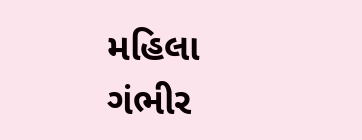મહિલા ગંભીર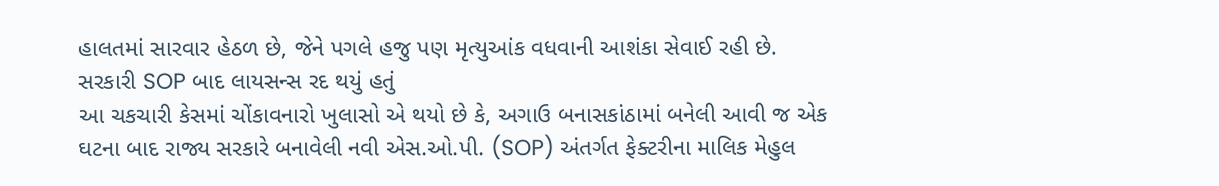હાલતમાં સારવાર હેઠળ છે, જેને પગલે હજુ પણ મૃત્યુઆંક વધવાની આશંકા સેવાઈ રહી છે.
સરકારી SOP બાદ લાયસન્સ રદ થયું હતું
આ ચકચારી કેસમાં ચોંકાવનારો ખુલાસો એ થયો છે કે, અગાઉ બનાસકાંઠામાં બનેલી આવી જ એક ઘટના બાદ રાજ્ય સરકારે બનાવેલી નવી એસ.ઓ.પી. (SOP) અંતર્ગત ફેક્ટરીના માલિક મેહુલ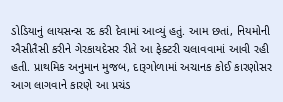ડોડિયાનું લાયસન્સ રદ કરી દેવામાં આવ્યું હતું. આમ છતાં, નિયમોની ઐસીતૈસી કરીને ગેરકાયદેસર રીતે આ ફેક્ટરી ચલાવવામાં આવી રહી હતી. પ્રાથમિક અનુમાન મુજબ, દારૂગોળામાં અચાનક કોઈ કારણોસર આગ લાગવાને કારણે આ પ્રચંડ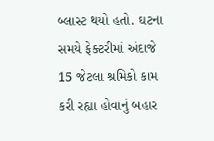બ્લાસ્ટ થયો હતો. ઘટના સમયે ફેક્ટરીમાં અંદાજે 15 જેટલા શ્રમિકો કામ કરી રહ્યા હોવાનું બહાર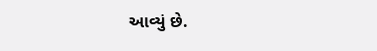આવ્યું છે.